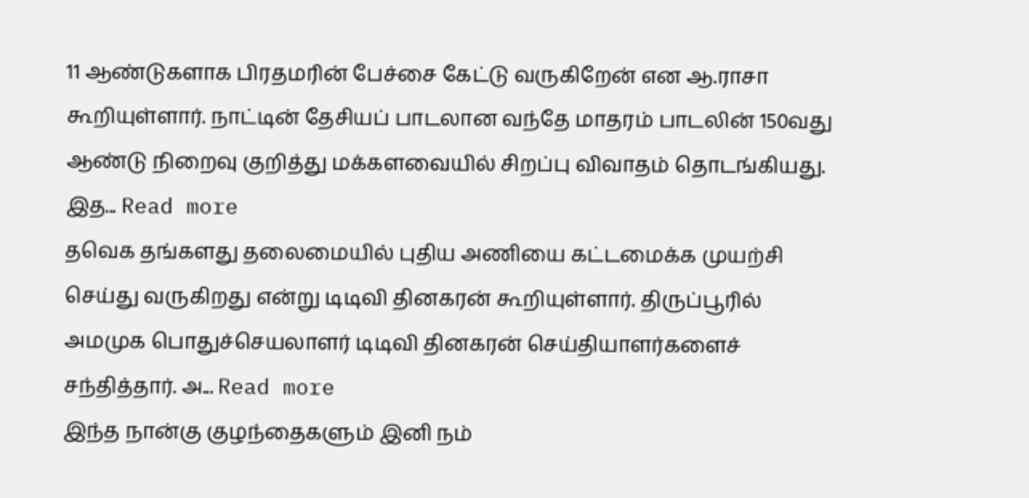11 ஆண்டுகளாக பிரதமரின் பேச்சை கேட்டு வருகிறேன் என ஆ.ராசா கூறியுள்ளார். நாட்டின் தேசியப் பாடலான வந்தே மாதரம் பாடலின் 150வது ஆண்டு நிறைவு குறித்து மக்களவையில் சிறப்பு விவாதம் தொடங்கியது. இத... Read more
தவெக தங்களது தலைமையில் புதிய அணியை கட்டமைக்க முயற்சி செய்து வருகிறது என்று டிடிவி தினகரன் கூறியுள்ளார். திருப்பூரில் அமமுக பொதுச்செயலாளர் டிடிவி தினகரன் செய்தியாளர்களைச் சந்தித்தார். அ... Read more
இந்த நான்கு குழந்தைகளும் இனி நம்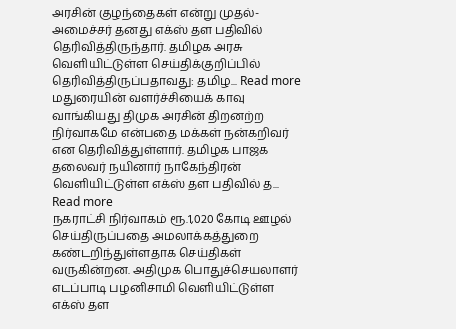அரசின் குழந்தைகள் என்று முதல்-அமைச்சர் தனது எக்ஸ் தள பதிவில் தெரிவித்திருந்தார். தமிழக அரசு வெளியிட்டுள்ள செய்திக்குறிப்பில் தெரிவித்திருப்பதாவது: தமிழ... Read more
மதுரையின் வளர்ச்சியைக் காவு வாங்கியது திமுக அரசின் திறனற்ற நிர்வாகமே என்பதை மக்கள் நன்கறிவர் என தெரிவித்துள்ளார். தமிழக பாஜக தலைவர் நயினார் நாகேந்திரன் வெளியிட்டுள்ள எக்ஸ் தள பதிவில் த... Read more
நகராட்சி நிர்வாகம் ரூ.1,020 கோடி ஊழல் செய்திருப்பதை அமலாக்கத்துறை கண்டறிந்துள்ளதாக செய்திகள் வருகின்றன. அதிமுக பொதுச்செயலாளர் எடப்பாடி பழனிசாமி வெளியிட்டுள்ள எக்ஸ் தள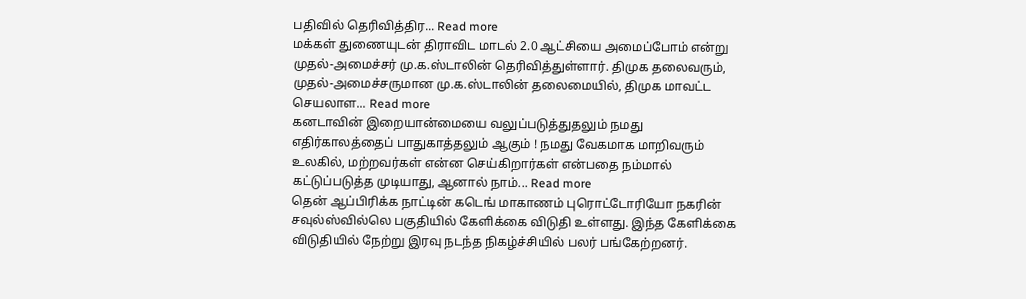பதிவில் தெரிவித்திர... Read more
மக்கள் துணையுடன் திராவிட மாடல் 2.0 ஆட்சியை அமைப்போம் என்று முதல்-அமைச்சர் மு.க.ஸ்டாலின் தெரிவித்துள்ளார். திமுக தலைவரும், முதல்-அமைச்சருமான மு.க.ஸ்டாலின் தலைமையில், திமுக மாவட்ட செயலாள... Read more
கனடாவின் இறையான்மையை வலுப்படுத்துதலும் நமது எதிர்காலத்தைப் பாதுகாத்தலும் ஆகும் ! நமது வேகமாக மாறிவரும் உலகில், மற்றவர்கள் என்ன செய்கிறார்கள் என்பதை நம்மால் கட்டுப்படுத்த முடியாது, ஆனால் நாம்... Read more
தென் ஆப்பிரிக்க நாட்டின் கடெங் மாகாணம் புரொட்டோரியோ நகரின் சவுல்ஸ்வில்லெ பகுதியில் கேளிக்கை விடுதி உள்ளது. இந்த கேளிக்கை விடுதியில் நேற்று இரவு நடந்த நிகழ்ச்சியில் பலர் பங்கேற்றனர்.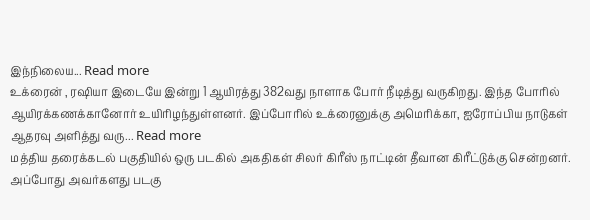இந்நிலைய... Read more
உக்ரைன் , ரஷியா இடையே இன்று 1 ஆயிரத்து 382வது நாளாக போர் நீடித்து வருகிறது. இந்த போரில் ஆயிரக்கணக்கானோர் உயிரிழந்துள்ளனர். இப்போரில் உக்ரைனுக்கு அமெரிக்கா, ஐரோப்பிய நாடுகள் ஆதரவு அளித்து வரு... Read more
மத்திய தரைக்கடல் பகுதியில் ஒரு படகில் அகதிகள் சிலர் கிரீஸ் நாட்டின் தீவான கிரீட்டுக்கு சென்றனர். அப்போது அவர்களது படகு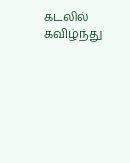கடலில் கவிழ்ந்து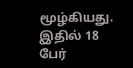மூழ்கியது. இதில் 18 பேர்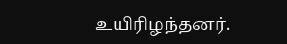உயிரிழந்தனர்.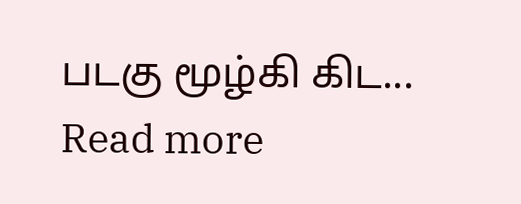படகு மூழ்கி கிட... Read more